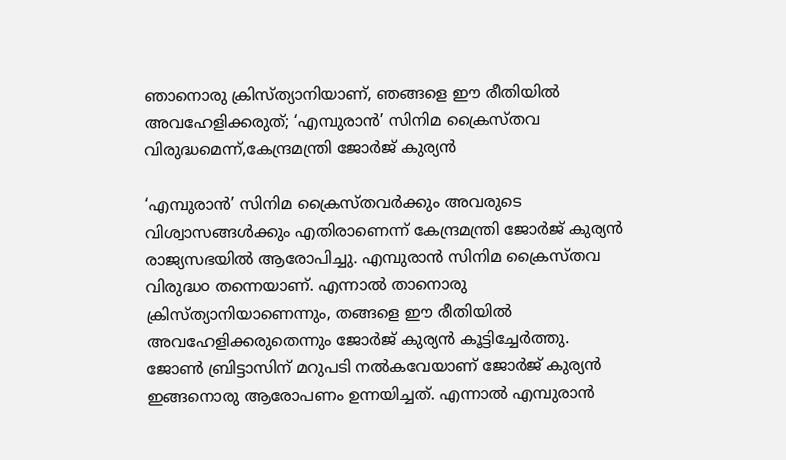ഞാനൊരു ക്രിസ്ത്യാനിയാണ്, ഞങ്ങളെ ഈ രീതിയിൽ അവഹേളിക്കരുത്; ‘എമ്പുരാൻ’ സിനിമ ക്രൈസ്‌തവ വിരുദ്ധമെന്ന്,കേന്ദ്രമന്ത്രി ജോർജ് കുര്യൻ

‘എമ്പുരാന്‍’ സിനിമ ക്രൈസ്തവര്‍ക്കും അവരുടെ വിശ്വാസങ്ങള്‍ക്കും എതിരാണെന്ന് കേന്ദ്രമന്ത്രി ജോർജ് കുര്യൻ രാജ്യസഭയില്‍ ആരോപിച്ചു. എമ്പുരാൻ സിനിമ ക്രൈസ്തവ വിരുദ്ധ൦ തന്നെയാണ്. എന്നാൽ താനൊരു ക്രിസ്ത്യാനിയാണെന്നും, തങ്ങളെ ഈ രീതിയില്‍ അവഹേളിക്കരുതെന്നും ജോര്‍ജ് കുര്യന്‍ കൂട്ടിച്ചേർത്തു. ജോണ്‍ ബ്രിട്ടാസിന് മറുപടി നല്‍കവേയാണ് ജോര്‍ജ് കുര്യന്‍ ഇങ്ങനൊരു ആരോപണം ഉന്നയിച്ചത്. എന്നാൽ എമ്പുരാൻ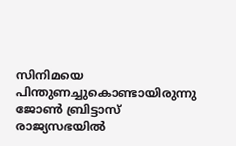സിനിമയെ പിന്തുണച്ചുകൊണ്ടായിരുന്നു ജോണ്‍ ബ്രിട്ടാസ് രാജ്യസഭയില്‍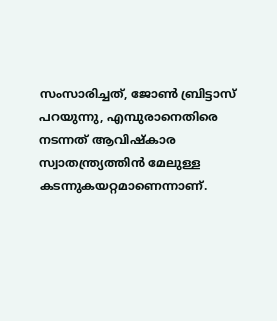സംസാരിച്ചത്, ജോൺ ബ്രിട്ടാസ് പറയുന്നു, എമ്പുരാനെതിരെ നടന്നത് ആവിഷ്‌കാര സ്വാതന്ത്ര്യത്തിന്‍ മേലുള്ള കടന്നുകയറ്റമാണെന്നാണ്.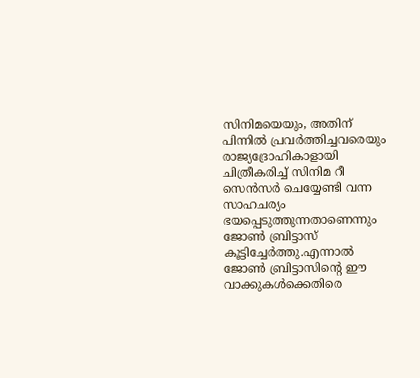സിനിമയെയും, അതിന് പിന്നില്‍ പ്രവര്‍ത്തിച്ചവരെയും രാജ്യദ്രോഹികാളായി ചിത്രീകരിച്ച് സിനിമ റീ സെന്‍സര്‍ ചെയ്യേണ്ടി വന്ന സാഹചര്യം ഭയപ്പെടുത്തുന്നതാണെന്നും ജോൺ ബ്രിട്ടാസ് കൂട്ടിച്ചേർത്തു.എന്നാൽ ജോൺ ബ്രിട്ടാസിന്റെ ഈ വാക്കുകൾക്കെതിരെ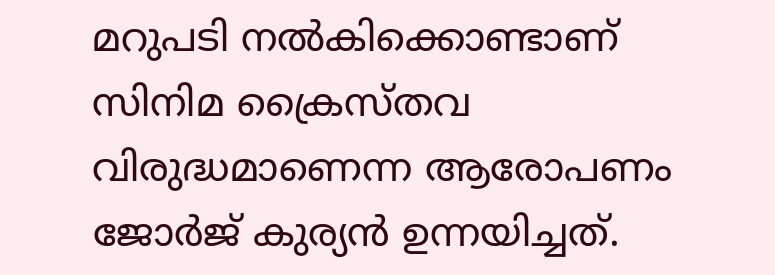മറുപടി നൽകിക്കൊണ്ടാണ് സിനിമ ക്രൈസ്തവ വിരുദ്ധമാണെന്ന ആരോപണം ജോര്‍ജ് കുര്യന്‍ ഉന്നയിച്ചത്.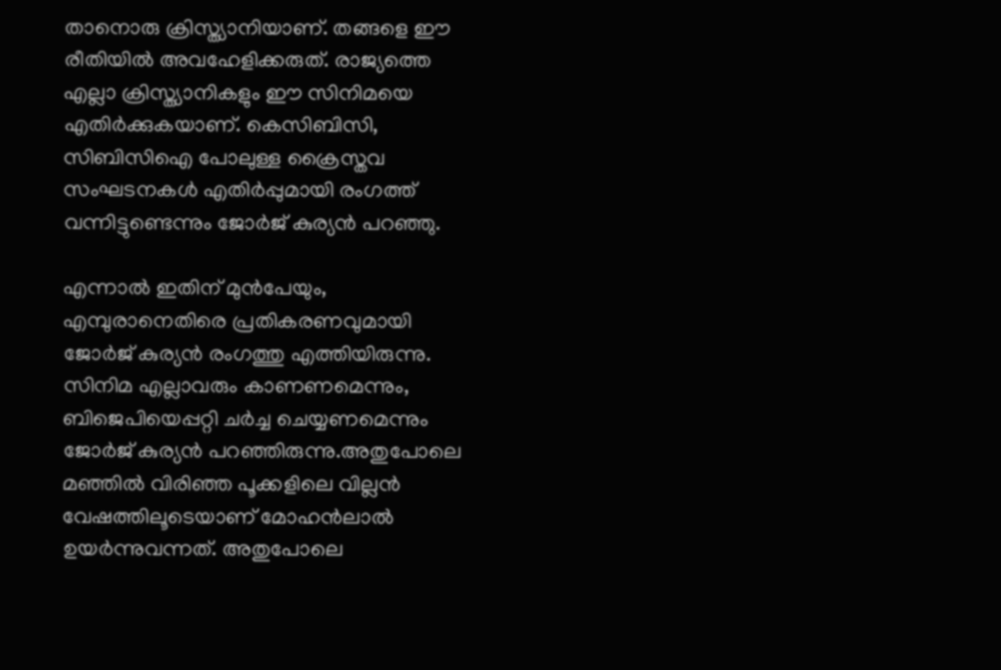താനൊരു ക്രിസ്ത്യാനിയാണ്. തങ്ങളെ ഈ രീതിയില്‍ അവഹേളിക്കരുത്. രാജ്യത്തെ എല്ലാ ക്രിസ്ത്യാനികളും ഈ സിനിമയെ എതിര്‍ക്കുകയാണ്. കെസിബിസി, സിബിസിഐ പോലുള്ള ക്രൈസ്തവ സംഘടനകള്‍ എതിര്‍പ്പുമായി രംഗത്ത് വന്നിട്ടുണ്ടെന്നും ജോര്‍ജ് കുര്യന്‍ പറഞ്ഞു.

എന്നാൽ ഇതിന് മുൻപേയും, എമ്പുരാനെതിരെ പ്രതികരണവുമായി ജോര്‍ജ് കുര്യന്‍ രംഗത്തു എത്തിയിരുന്നു. സിനിമ എല്ലാവരും കാണണമെന്നും, ബിജെപിയെപ്പറ്റി ചര്‍ച്ച ചെയ്യണമെന്നും ജോര്‍ജ് കുര്യന്‍ പറഞ്ഞിരുന്നു.അതുപോലെ മഞ്ഞില്‍ വിരിഞ്ഞ പൂക്കളിലെ വില്ലന്‍ വേഷത്തിലൂടെയാണ് മോഹന്‍ലാല്‍ ഉയര്‍ന്നുവന്നത്. അതുപോലെ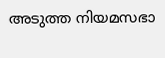അടുത്ത നിയമസഭാ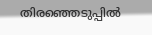തിരഞ്ഞെടുപ്പില്‍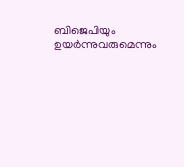ബിജെപിയും ഉയര്‍ന്നുവരുമെന്നും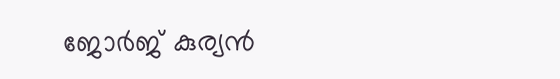ജോര്‍ജ് കുര്യന്‍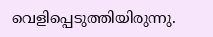വെളിപ്പെടുത്തിയിരുന്നു.